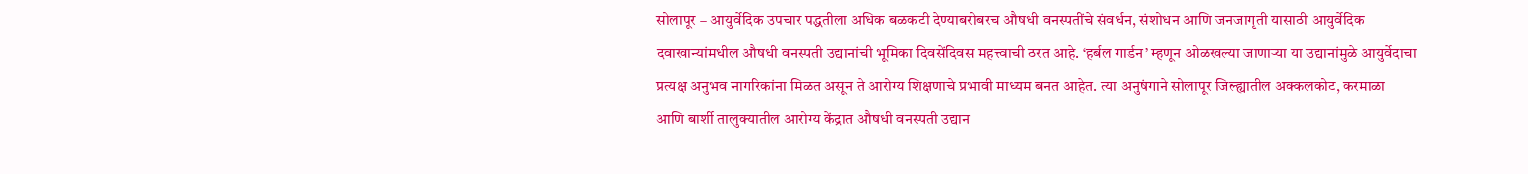सोलापूर – आयुर्वेदिक उपचार पद्धतीला अधिक बळकटी देण्याबरोबरच औषधी वनस्पतींचे संवर्धन, संशोधन आणि जनजागृती यासाठी आयुर्वेदिक दवाखान्यांमधील औषधी वनस्पती उद्यानांची भूमिका दिवसेंदिवस महत्त्वाची ठरत आहे. ‘हर्बल गार्डन’ म्हणून ओळखल्या जाणाऱ्या या उद्यानांमुळे आयुर्वेदाचा प्रत्यक्ष अनुभव नागरिकांना मिळत असून ते आरोग्य शिक्षणाचे प्रभावी माध्यम बनत आहेत. त्या अनुषंगाने सोलापूर जिल्ह्यातील अक्कलकोट, करमाळा आणि बार्शी तालुक्यातील आरोग्य केंद्रात औषधी वनस्पती उद्यान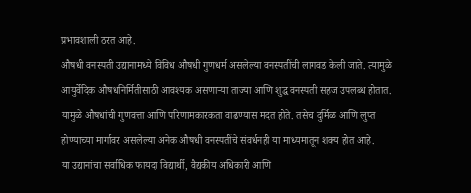प्रभावशाली ठरत आहे.
औषधी वनस्पती उद्यानामध्ये विविध औषधी गुणधर्म असलेल्या वनस्पतींची लागवड केली जाते. त्यामुळे आयुर्वेदिक औषधनिर्मितीसाठी आवश्यक असणाऱ्या ताज्या आणि शुद्ध वनस्पती सहज उपलब्ध होतात. यामुळे औषधांची गुणवत्ता आणि परिणामकारकता वाढण्यास मदत होते. तसेच दुर्मिळ आणि लुप्त होण्याच्या मार्गावर असलेल्या अनेक औषधी वनस्पतींचे संवर्धनही या माध्यमातून शक्य होत आहे.
या उद्यानांचा सर्वाधिक फायदा विद्यार्थी, वैद्यकीय अधिकारी आणि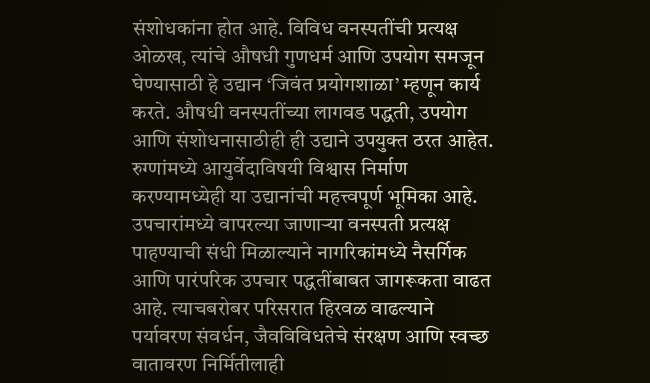संशोधकांना होत आहे. विविध वनस्पतींची प्रत्यक्ष ओळख, त्यांचे औषधी गुणधर्म आणि उपयोग समजून घेण्यासाठी हे उद्यान ‘जिवंत प्रयोगशाळा’ म्हणून कार्य करते. औषधी वनस्पतींच्या लागवड पद्धती, उपयोग आणि संशोधनासाठीही ही उद्याने उपयुक्त ठरत आहेत.
रुग्णांमध्ये आयुर्वेदाविषयी विश्वास निर्माण करण्यामध्येही या उद्यानांची महत्त्वपूर्ण भूमिका आहे.
उपचारांमध्ये वापरल्या जाणाऱ्या वनस्पती प्रत्यक्ष पाहण्याची संधी मिळाल्याने नागरिकांमध्ये नैसर्गिक आणि पारंपरिक उपचार पद्धतींबाबत जागरूकता वाढत आहे. त्याचबरोबर परिसरात हिरवळ वाढल्याने पर्यावरण संवर्धन, जैवविविधतेचे संरक्षण आणि स्वच्छ वातावरण निर्मितीलाही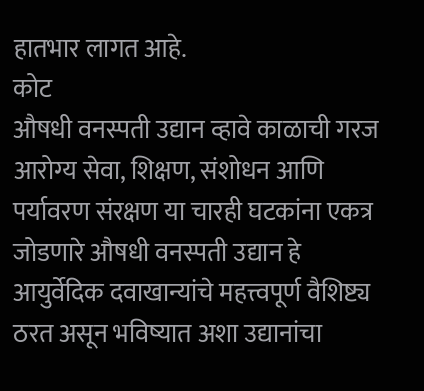हातभार लागत आहे.
कोट
औषधी वनस्पती उद्यान व्हावे काळाची गरज
आरोग्य सेवा, शिक्षण, संशोधन आणि पर्यावरण संरक्षण या चारही घटकांना एकत्र जोडणारे औषधी वनस्पती उद्यान हे आयुर्वेदिक दवाखान्यांचे महत्त्वपूर्ण वैशिष्ट्य ठरत असून भविष्यात अशा उद्यानांचा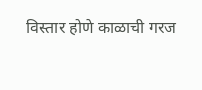विस्तार होणे काळाची गरज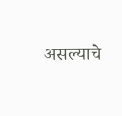असल्याचे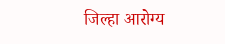जिल्हा आरोग्य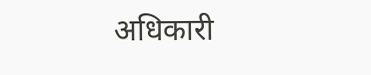अधिकारी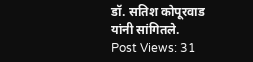डॉ. सतिश कोपूरवाड यांनी सांगितले.
Post Views: 31